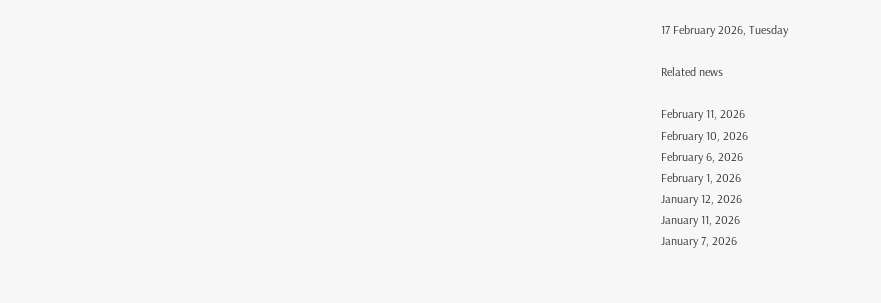17 February 2026, Tuesday

Related news

February 11, 2026
February 10, 2026
February 6, 2026
February 1, 2026
January 12, 2026
January 11, 2026
January 7, 2026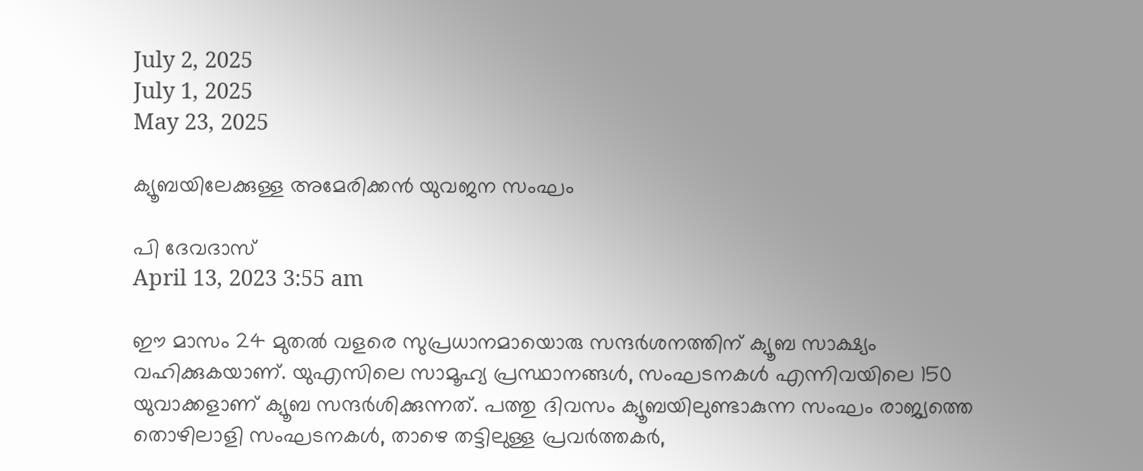July 2, 2025
July 1, 2025
May 23, 2025

ക്യൂബയിലേക്കുള്ള അമേരിക്കൻ യുവജന സംഘം

പി ദേവദാസ്
April 13, 2023 3:55 am

ഈ മാസം 24 മുതൽ വളരെ സുപ്രധാനമായൊരു സന്ദർശനത്തിന് ക്യൂബ സാക്ഷ്യം വഹിക്കുകയാണ്. യുഎസിലെ സാമൂഹ്യ പ്രസ്ഥാനങ്ങൾ, സംഘടനകൾ എന്നിവയിലെ 150 യുവാക്കളാണ് ക്യൂബ സന്ദർശിക്കുന്നത്. പത്തു ദിവസം ക്യൂബയിലുണ്ടാകുന്ന സംഘം രാജ്യത്തെ തൊഴിലാളി സംഘടനകൾ, താഴെ തട്ടിലുള്ള പ്രവർത്തകർ,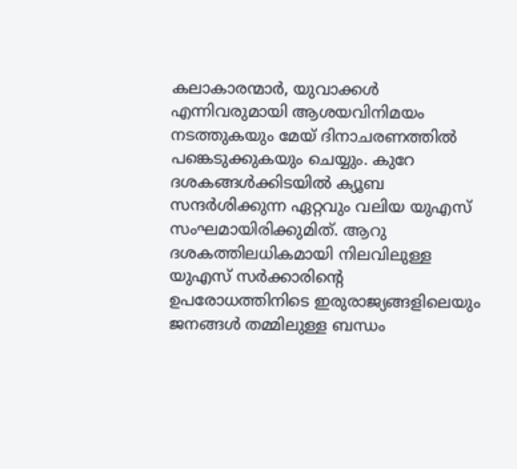കലാകാരന്മാർ, യുവാക്കൾ എന്നിവരുമായി ആശയവിനിമയം നടത്തുകയും മേയ് ദിനാചരണത്തിൽ പങ്കെടുക്കുകയും ചെയ്യും. കുറേ ദശകങ്ങൾക്കിടയിൽ ക്യൂബ സന്ദർശിക്കുന്ന ഏറ്റവും വലിയ യുഎസ് സംഘമായിരിക്കുമിത്. ആറു ദശകത്തിലധികമായി നിലവിലുള്ള യുഎസ് സർക്കാരിന്റെ ഉപരോധത്തിനിടെ ഇരുരാജ്യങ്ങളിലെയും ജനങ്ങൾ തമ്മിലുള്ള ബന്ധം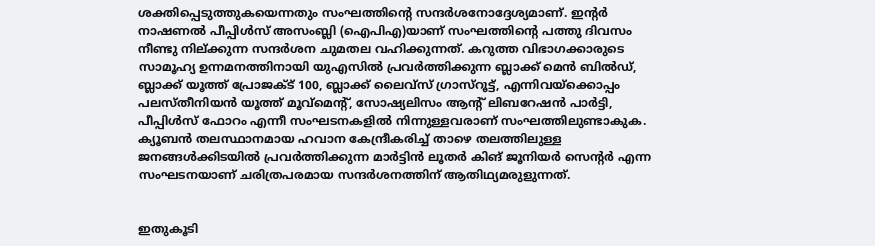ശക്തിപ്പെടുത്തുകയെന്നതും സംഘത്തിന്റെ സന്ദർശനോദ്ദേശ്യമാണ്. ഇന്റർ നാഷണൽ പീപ്പിൾസ് അസംബ്ലി (ഐപിഎ)യാണ് സംഘത്തിന്റെ പത്തു ദിവസം നീണ്ടു നില്ക്കുന്ന സന്ദര്‍ശന ചുമതല വഹിക്കുന്നത്. കറുത്ത വിഭാഗക്കാരുടെ സാമൂഹ്യ ഉന്നമനത്തിനായി യുഎസിൽ പ്രവർത്തിക്കുന്ന ബ്ലാക്ക് മെൻ ബിൽഡ്, ബ്ലാക്ക് യൂത്ത് പ്രോജക്ട് 100, ബ്ലാക്ക് ലൈവ്സ് ഗ്രാസ്റൂട്ട്, എന്നിവയ്ക്കൊപ്പം പലസ്തീനിയൻ യൂത്ത് മൂവ്മെന്റ്, സോഷ്യലിസം ആന്റ് ലിബറേഷൻ പാർട്ടി, പീപ്പിൾസ് ഫോറം എന്നീ സംഘടനകളിൽ നിന്നുള്ളവരാണ് സംഘത്തിലുണ്ടാകുക. ക്യൂബൻ തലസ്ഥാനമായ ഹവാന കേന്ദ്രീകരിച്ച് താഴെ തലത്തിലുള്ള ജനങ്ങൾക്കിടയിൽ പ്രവർത്തിക്കുന്ന മാർട്ടിൻ ലൂതർ കിങ് ജൂനിയർ സെന്റർ എന്ന സംഘടനയാണ് ചരിത്രപരമായ സന്ദർശനത്തിന് ആതിഥ്യമരുളുന്നത്.


ഇതുകൂടി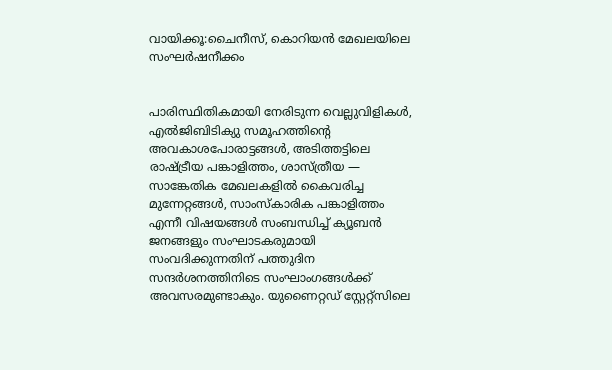വായിക്കൂ:ചൈനീസ്, കൊറിയന്‍ മേഖലയിലെ സംഘര്‍ഷനീക്കം


പാരിസ്ഥിതികമായി നേരിടുന്ന വെല്ലുവിളികൾ, എൽജിബിടിക്യു സമൂഹത്തിന്റെ അവകാശപോരാട്ടങ്ങൾ, അടിത്തട്ടിലെ രാഷ്ട്രീയ പങ്കാളിത്തം, ശാസ്ത്രീയ — സാങ്കേതിക മേഖലകളിൽ കൈവരിച്ച മുന്നേറ്റങ്ങൾ, സാംസ്കാരിക പങ്കാളിത്തം എന്നീ വിഷയങ്ങൾ സംബന്ധിച്ച് ക്യൂബൻ ജനങ്ങളും സംഘാടകരുമായി സംവദിക്കുന്നതിന് പത്തുദിന സന്ദർശനത്തിനിടെ സംഘാംഗങ്ങൾക്ക് അവസരമുണ്ടാകും. യുണൈറ്റഡ് സ്റ്റേറ്റ്സിലെ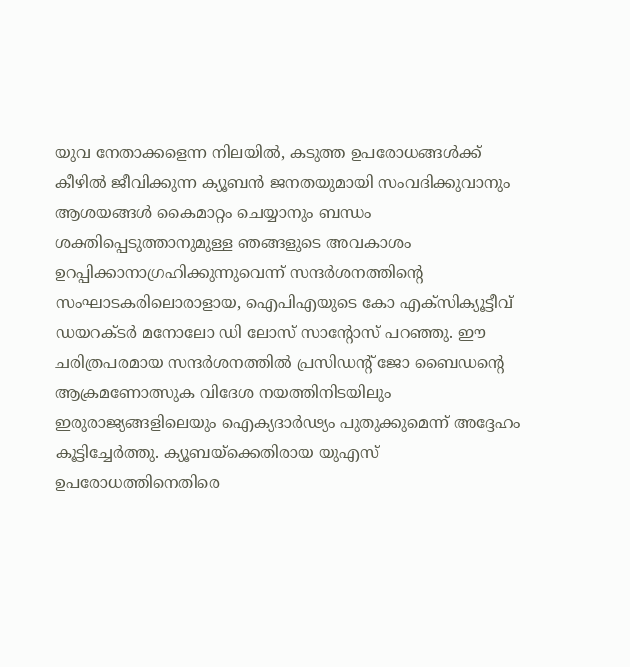യുവ നേതാക്കളെന്ന നിലയിൽ, കടുത്ത ഉപരോധങ്ങൾക്ക് കീഴിൽ ജീവിക്കുന്ന ക്യൂബൻ ജനതയുമായി സംവദിക്കുവാനും ആശയങ്ങൾ കൈമാറ്റം ചെയ്യാനും ബന്ധം ശക്തിപ്പെടുത്താനുമുള്ള ഞങ്ങളുടെ അവകാശം ഉറപ്പിക്കാനാഗ്രഹിക്കുന്നുവെന്ന് സന്ദർശനത്തിന്റെ സംഘാടകരിലൊരാളായ, ഐപിഎയുടെ കോ എക്സിക്യൂട്ടീവ് ഡയറക്ടർ മനോലോ ഡി ലോസ് സാന്റോസ് പറഞ്ഞു. ഈ ചരിത്രപരമായ സന്ദർശനത്തിൽ പ്രസിഡന്റ് ജോ ബൈഡന്റെ ആക്രമണോത്സുക വിദേശ നയത്തിനിടയിലും ഇരുരാജ്യങ്ങളിലെയും ഐക്യദാർഢ്യം പുതുക്കുമെന്ന് അദ്ദേഹം കൂട്ടിച്ചേർത്തു. ക്യൂബയ്ക്കെതിരായ യുഎസ് ഉപരോധത്തിനെതിരെ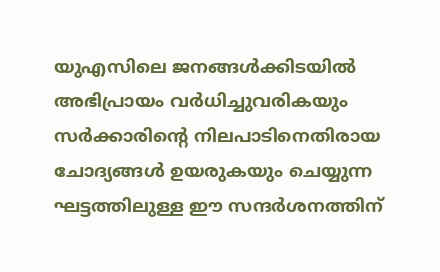യുഎസിലെ ജനങ്ങൾക്കിടയിൽ അഭിപ്രായം വർധിച്ചുവരികയും സർക്കാരിന്റെ നിലപാടിനെതിരായ ചോദ്യങ്ങൾ ഉയരുകയും ചെയ്യുന്ന ഘട്ടത്തിലുള്ള ഈ സന്ദർശനത്തിന്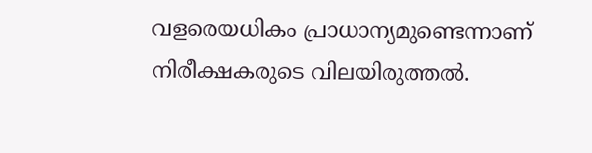വളരെയധികം പ്രാധാന്യമുണ്ടെന്നാണ് നിരീക്ഷകരുടെ വിലയിരുത്തൽ.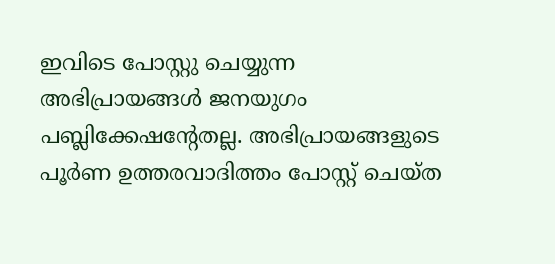ഇവിടെ പോസ്റ്റു ചെയ്യുന്ന അഭിപ്രായങ്ങള്‍ ജനയുഗം പബ്ലിക്കേഷന്റേതല്ല. അഭിപ്രായങ്ങളുടെ പൂര്‍ണ ഉത്തരവാദിത്തം പോസ്റ്റ് ചെയ്ത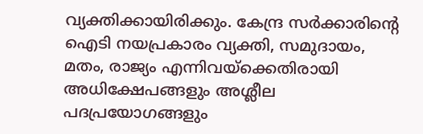വ്യക്തിക്കായിരിക്കും. കേന്ദ്ര സര്‍ക്കാരിന്റെ ഐടി നയപ്രകാരം വ്യക്തി, സമുദായം, മതം, രാജ്യം എന്നിവയ്‌ക്കെതിരായി അധിക്ഷേപങ്ങളും അശ്ലീല പദപ്രയോഗങ്ങളും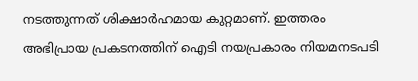നടത്തുന്നത് ശിക്ഷാര്‍ഹമായ കുറ്റമാണ്. ഇത്തരം അഭിപ്രായ പ്രകടനത്തിന് ഐടി നയപ്രകാരം നിയമനടപടി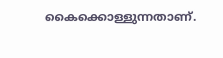കൈക്കൊള്ളുന്നതാണ്.